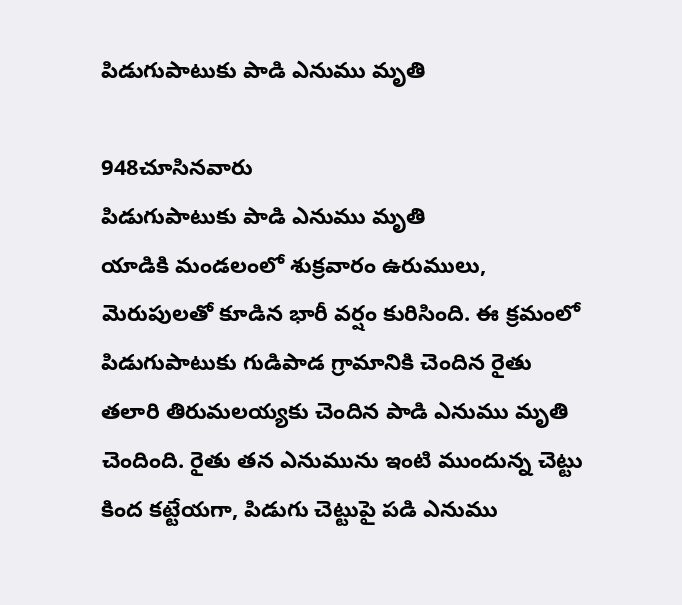పిడుగుపాటుకు పాడి ఎనుము మృతి

948చూసినవారు
పిడుగుపాటుకు పాడి ఎనుము మృతి
యాడికి మండలంలో శుక్రవారం ఉరుములు, మెరుపులతో కూడిన భారీ వర్షం కురిసింది. ఈ క్రమంలో పిడుగుపాటుకు గుడిపాడ గ్రామానికి చెందిన రైతు తలారి తిరుమలయ్యకు చెందిన పాడి ఎనుము మృతి చెందింది. రైతు తన ఎనుమును ఇంటి ముందున్న చెట్టు కింద కట్టేయగా, పిడుగు చెట్టుపై పడి ఎనుము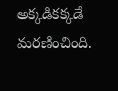అక్కడికక్కడే మరణించింది.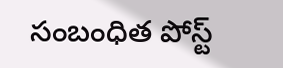సంబంధిత పోస్ట్